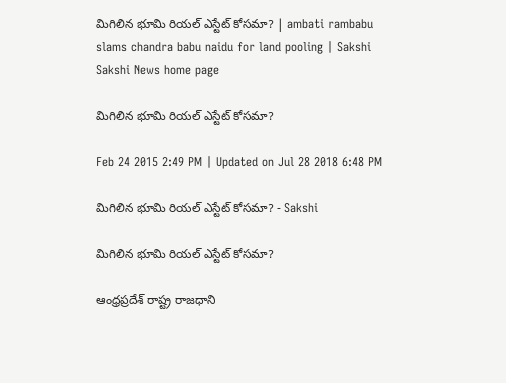మిగిలిన భూమి రియల్ ఎస్టేట్ కోసమా? | ambati rambabu slams chandra babu naidu for land pooling | Sakshi
Sakshi News home page

మిగిలిన భూమి రియల్ ఎస్టేట్ కోసమా?

Feb 24 2015 2:49 PM | Updated on Jul 28 2018 6:48 PM

మిగిలిన భూమి రియల్ ఎస్టేట్ కోసమా? - Sakshi

మిగిలిన భూమి రియల్ ఎస్టేట్ కోసమా?

ఆంధ్రప్రదేశ్ రాష్ట్ర రాజధాని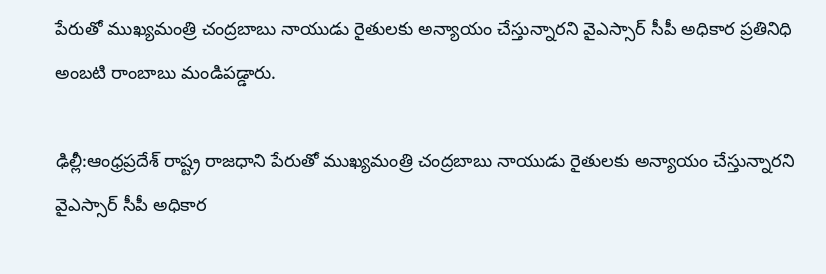పేరుతో ముఖ్యమంత్రి చంద్రబాబు నాయుడు రైతులకు అన్యాయం చేస్తున్నారని వైఎస్సార్ సీపీ అధికార ప్రతినిధి అంబటి రాంబాబు మండిపడ్డారు.

ఢిల్లీ:ఆంధ్రప్రదేశ్ రాష్ట్ర రాజధాని పేరుతో ముఖ్యమంత్రి చంద్రబాబు నాయుడు రైతులకు అన్యాయం చేస్తున్నారని వైఎస్సార్ సీపీ అధికార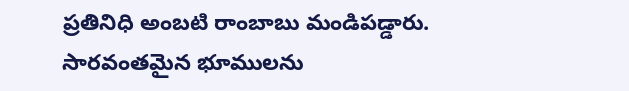ప్రతినిధి అంబటి రాంబాబు మండిపడ్డారు. సారవంతమైన భూములను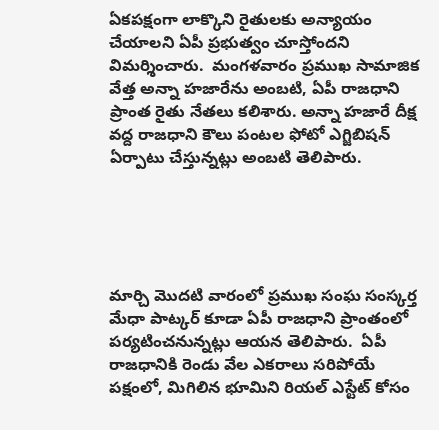ఏకపక్షంగా లాక్కొని రైతులకు అన్యాయం చేయాలని ఏపీ ప్రభుత్వం చూస్తోందని విమర్శించారు.  మంగళవారం ప్రముఖ సామాజిక వేత్త అన్నా హజారేను అంబటి, ఏపీ రాజధాని ప్రాంత రైతు నేతలు కలిశారు. అన్నా హజారే దీక్ష వద్ద రాజధాని కౌలు పంటల ఫోటో ఎగ్జిబిషన్ ఏర్పాటు చేస్తున్నట్లు అంబటి తెలిపారు.





మార్చి మొదటి వారంలో ప్రముఖ సంఘ సంస్కర్త మేధా పాట్కర్ కూడా ఏపీ రాజధాని ప్రాంతంలో పర్యటించనున్నట్లు ఆయన తెలిపారు.  ఏపీ రాజధానికి రెండు వేల ఎకరాలు సరిపోయే పక్షంలో, మిగిలిన భూమిని రియల్ ఎస్టేట్ కోసం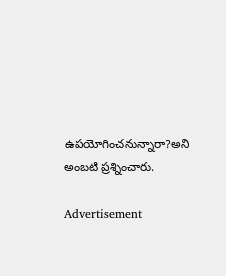ఉపయోగించనున్నారా?అని అంబటి ప్రశ్నించారు.

Advertisement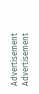Advertisement
Advertisement